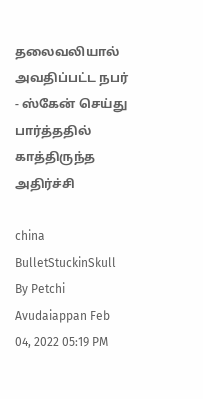தலைவலியால் அவதிப்பட்ட நபர் - ஸ்கேன் செய்து பார்த்ததில் காத்திருந்த அதிர்ச்சி

china BulletStuckinSkull
By Petchi Avudaiappan Feb 04, 2022 05:19 PM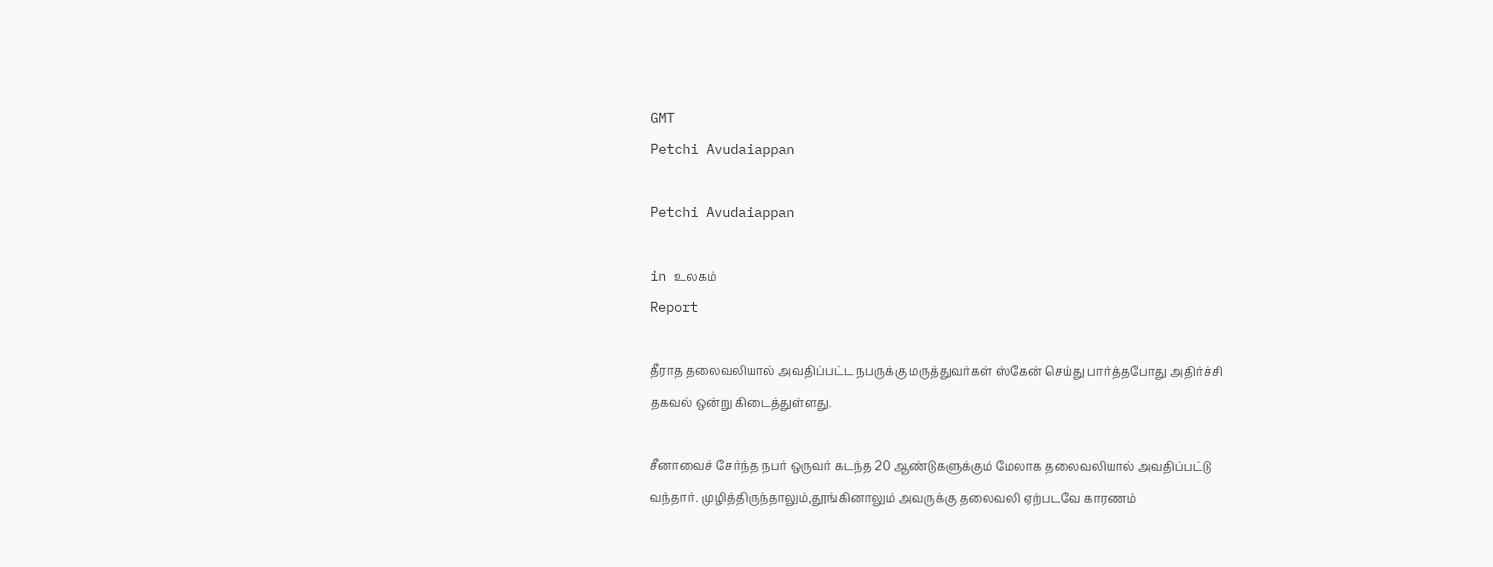GMT
Petchi Avudaiappan

Petchi Avudaiappan

in உலகம்
Report

தீராத தலைவலியால் அவதிப்பட்ட நபருக்கு மருத்துவர்கள் ஸ்கேன் செய்து பார்த்தபோது அதிர்ச்சி தகவல் ஒன்று கிடைத்துள்ளது.

சீனாவைச் சேர்ந்த நபர் ஒருவர் கடந்த 20 ஆண்டுகளுக்கும் மேலாக தலைவலியால் அவதிப்பட்டு வந்தார். முழித்திருந்தாலும்,தூங்கினாலும் அவருக்கு தலைவலி ஏற்படவே காரணம்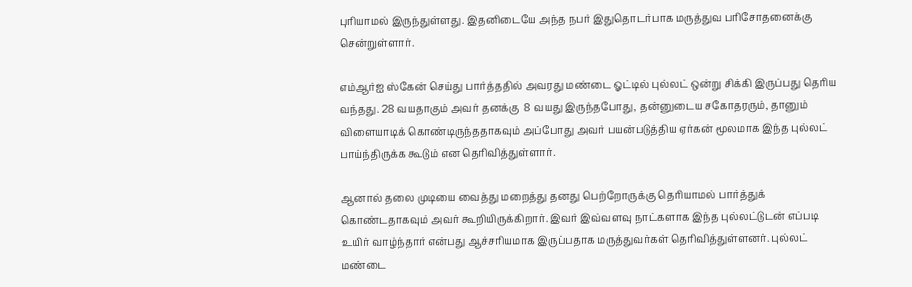புரியாமல் இருந்துள்ளது. இதனிடையே அந்த நபர் இதுதொடர்பாக மருத்துவ பரிசோதனைக்கு சென்றுள்ளார்.

எம்ஆர்ஐ ஸ்கேன் செய்து பார்த்ததில் அவரது மண்டை ஓட்டில் புல்லட் ஒன்று சிக்கி இருப்பது தெரிய வந்தது. 28 வயதாகும் அவர் தனக்கு  8 வயது இருந்தபோது, தன்னுடைய சகோதரரும், தானும் விளையாடிக் கொண்டிருந்ததாகவும் அப்போது அவர் பயன்படுத்திய ஏர்கன் மூலமாக இந்த புல்லட் பாய்ந்திருக்க கூடும் என தெரிவித்துள்ளார்.

ஆனால் தலை முடியை வைத்து மறைத்து தனது பெற்றோருக்கு தெரியாமல் பார்த்துக் கொண்டதாகவும் அவர் கூறியிருக்கிறார். இவர் இவ்வளவு நாட்களாக இந்த புல்லட்டுடன் எப்படி உயிர் வாழ்ந்தார் என்பது ஆச்சரியமாக இருப்பதாக மருத்துவர்கள் தெரிவித்துள்ளனர். புல்லட் மண்டை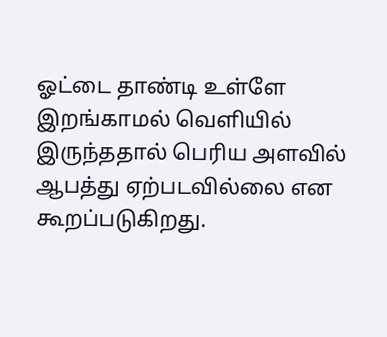ஓட்டை தாண்டி உள்ளே இறங்காமல் வெளியில் இருந்ததால் பெரிய அளவில் ஆபத்து ஏற்படவில்லை என கூறப்படுகிறது.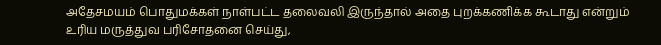அதேசமயம் பொதுமக்கள் நாள்பட்ட தலைவலி இருந்தால் அதை புறக்கணிக்க கூடாது என்றும் உரிய மருத்துவ பரிசோதனை செய்து,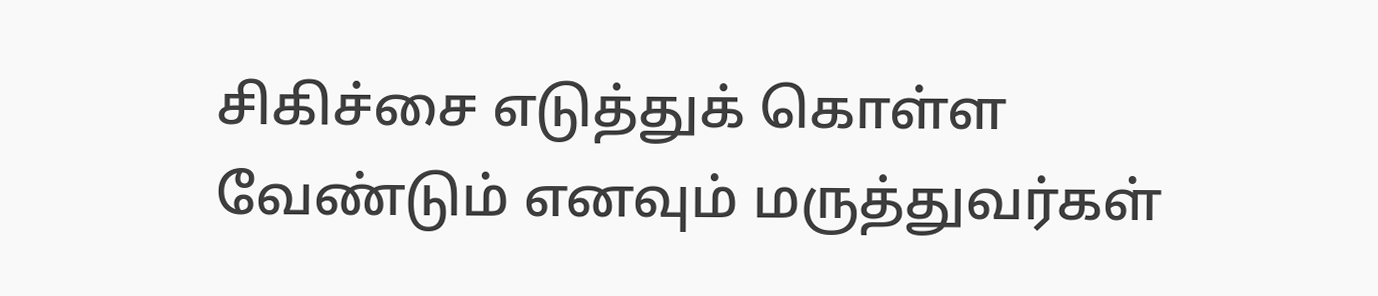சிகிச்சை எடுத்துக் கொள்ள வேண்டும் எனவும் மருத்துவர்கள்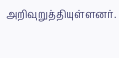அறிவுறுத்தியுள்ளனர்.